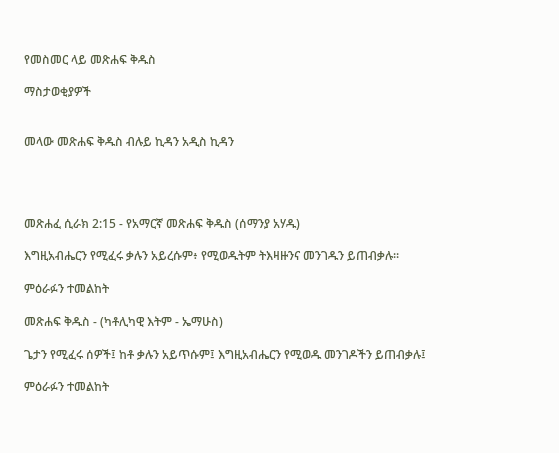የመስመር ላይ መጽሐፍ ቅዱስ

ማስታወቂያዎች


መላው መጽሐፍ ቅዱስ ብሉይ ኪዳን አዲስ ኪዳን




መጽሐፈ ሲራክ 2:15 - የአማርኛ መጽሐፍ ቅዱስ (ሰማንያ አሃዱ)

እግዚአብሔርን የሚፈሩ ቃሉን አይረሱም፥ የሚወዱትም ትእዛዙንና መንገዱን ይጠብቃሉ።

ምዕራፉን ተመልከት

መጽሐፍ ቅዱስ - (ካቶሊካዊ እትም - ኤማሁስ)

ጌታን የሚፈሩ ሰዎች፤ ከቶ ቃሉን አይጥሱም፤ እግዚአብሔርን የሚወዱ መንገዶችን ይጠብቃሉ፤

ምዕራፉን ተመልከት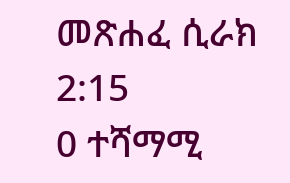መጽሐፈ ሲራክ 2:15
0 ተሻማሚ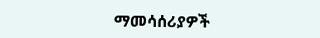ማመሳሰሪያዎች